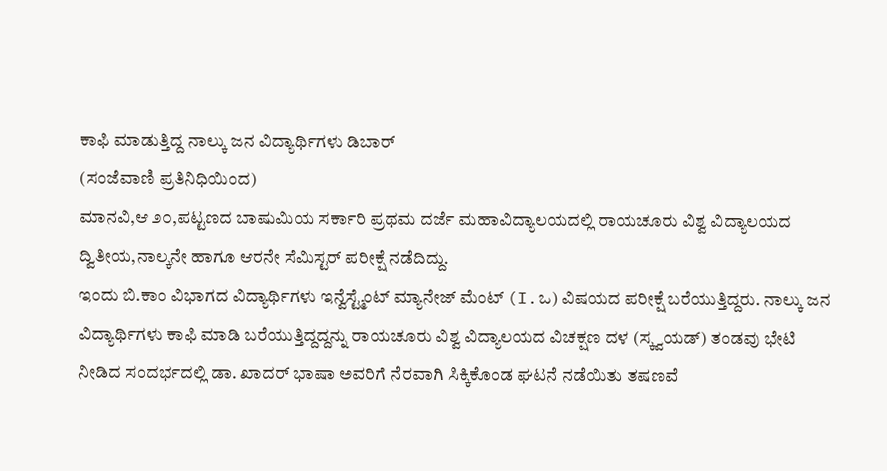ಕಾಫಿ ಮಾಡುತ್ತಿದ್ದ ನಾಲ್ಕು ಜನ ವಿದ್ಯಾರ್ಥಿಗಳು ಡಿಬಾರ್
(ಸಂಜೆವಾಣಿ ಪ್ರತಿನಿಧಿಯಿಂದ)
ಮಾನವಿ,ಆ ೨೦,ಪಟ್ಟಣದ ಬಾಷುಮಿಯ ಸರ್ಕಾರಿ ಪ್ರಥಮ ದರ್ಜೆ ಮಹಾವಿದ್ಯಾಲಯದಲ್ಲಿ ರಾಯಚೂರು ವಿಶ್ವ ವಿದ್ಯಾಲಯದ ದ್ವಿತೀಯ,ನಾಲ್ಕನೇ ಹಾಗೂ ಆರನೇ ಸೆಮಿಸ್ಟರ್ ಪರೀಕ್ಷೆ ನಡೆದಿದ್ದು.
ಇಂದು ಬಿ.ಕಾಂ ವಿಭಾಗದ ವಿದ್ಯಾರ್ಥಿಗಳು ಇನ್ವೆಸ್ಟ್ಮೆಂಟ್ ಮ್ಯಾನೇಜ್ ಮೆಂಟ್ (I.ಒ) ವಿಷಯದ ಪರೀಕ್ಷೆ ಬರೆಯುತ್ತಿದ್ದರು. ನಾಲ್ಕು ಜನ ವಿದ್ಯಾರ್ಥಿಗಳು ಕಾಫಿ ಮಾಡಿ ಬರೆಯುತ್ತಿದ್ದದ್ದನ್ನು ರಾಯಚೂರು ವಿಶ್ವ ವಿದ್ಯಾಲಯದ ವಿಚಕ್ಷಣ ದಳ (ಸ್ಕ್ವಯಡ್) ತಂಡವು ಭೇಟಿ ನೀಡಿದ ಸಂದರ್ಭದಲ್ಲಿ ಡಾ. ಖಾದರ್ ಭಾಷಾ ಅವರಿಗೆ ನೆರವಾಗಿ ಸಿಕ್ಕಿಕೊಂಡ ಘಟನೆ ನಡೆಯಿತು ತಷಣವೆ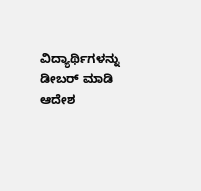ವಿದ್ಯಾರ್ಥಿಗಳನ್ನು ಡೀಬರ್ ಮಾಡಿ ಆದೇಶ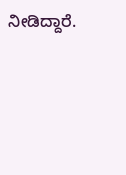ನೀಡಿದ್ದಾರೆ.